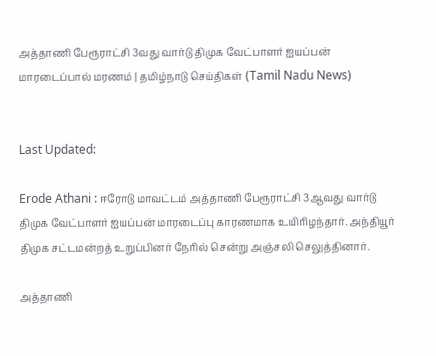அத்தாணி பேரூராட்சி 3வது வார்டு திமுக வேட்பாளர் ஐயப்பன் மாரடைப்பால் மரணம் | தமிழ்நாடு செய்திகள் (Tamil Nadu News)


Last Updated:

Erode Athani : ஈரோடு மாவட்டம் அத்தாணி பேரூராட்சி 3ஆவது வார்டு திமுக வேட்பாளர் ஐயப்பன் மாரடைப்பு காரணமாக உயிரிழந்தார். அந்தியூர் திமுக சட்டமன்றத் உறுப்பினர் நேரில் சென்று அஞ்சலி செலுத்தினார்.

அத்தாணி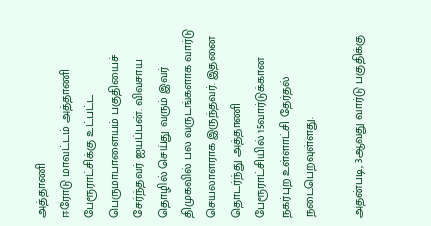அத்தாணி
ஈரோடு மாவட்டம் அத்தாணி பேரூராட்சிக்கு உட்பட்ட பெருமாபாளையம் பகுதியைச் சேர்ந்தவர் ஐயப்பன். விவசாய தொழில் செய்து வரும் இவர் திமுகவில் பல வருடங்களாக வார்டு செயலாளராக இருந்தவர். இதனை தொடர்ந்து அத்தாணி பேரூராட்சியில் 15வார்டுக்கான நகர்புற உள்ளாட்சி தேர்தல் நடைபெறவுள்ளது.

அதன்படி, 3ஆவது வார்டு பகுதிக்கு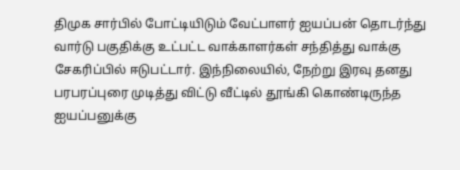திமுக சார்பில் போட்டியிடும் வேட்பாளர் ஐயப்பன் தொடர்ந்து வார்டு பகுதிக்கு உட்பட்ட வாக்காளர்கள் சந்தித்து வாக்கு சேகரிப்பில் ஈடுபட்டார். இந்நிலையில், நேற்று இரவு தனது பரபரப்புரை முடித்து விட்டு வீட்டில் தூங்கி கொண்டிருந்த ஐயப்பனுக்கு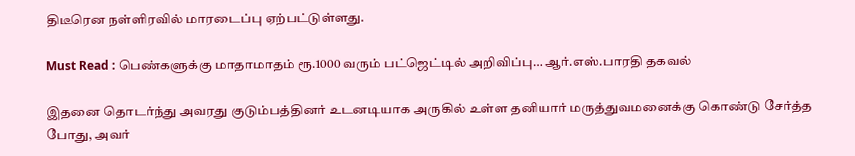திடீரென நள்ளிரவில் மாரடைப்பு ஏற்பட்டுள்ளது.

Must Read : பெண்களுக்கு மாதாமாதம் ரூ.1000 வரும் பட்ஜெட்டில் அறிவிப்பு… ஆர்.எஸ்.பாரதி தகவல்

இதனை தொடர்ந்து அவரது குடும்பத்தினர் உடனடியாக அருகில் உள்ள தனியார் மருத்துவமனைக்கு கொண்டு சேர்த்த போது, அவர்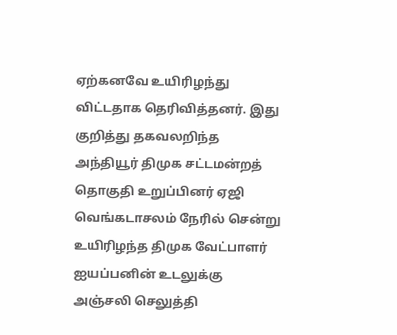ஏற்கனவே உயிரிழந்து விட்டதாக தெரிவித்தனர். இது குறித்து தகவலறிந்த அந்தியூர் திமுக சட்டமன்றத் தொகுதி உறுப்பினர் ஏஜி வெங்கடாசலம் நேரில் சென்று உயிரிழந்த திமுக வேட்பாளர் ஐயப்பனின் உடலுக்கு அஞ்சலி செலுத்தி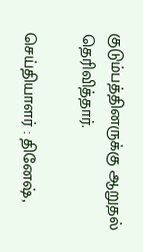குடும்பத்தினருக்கு ஆறுதல் தெரிவித்தார்.

செய்தியாளர் : தினேஷ்,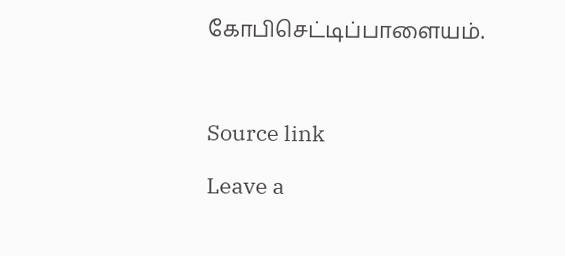கோபிசெட்டிப்பாளையம்.



Source link

Leave a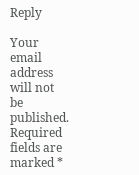Reply

Your email address will not be published. Required fields are marked *